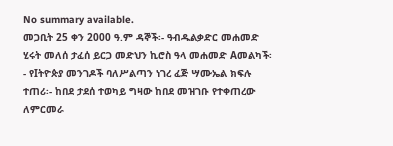No summary available.
መጋቢት 25 ቀን 2000 ዓ.ም ዳኞች፡- ዓብዱልቃድር መሐመድ ሂሩት መለሰ ታፈሰ ይርጋ መድህን ኪሮስ ዓላ መሐመድ Aመልካች፡- የIትዮጵያ መንገዶች ባለሥልጣን ነገረ ፈጅ ሣሙኤል ክፍሉ ተጠሪ፡- ከበደ ታደሰ ተወካይ ግዛው ከበደ መዝገቡ የተቀጠረው ለምርመራ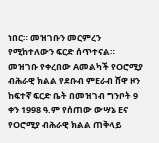ነበር። መዝገቡን መርምረን የሚከተለውን ፍርድ ሰጥተናል።
መዝገቡ የቀረበው Aመልካች የOሮሚያ ብሕራዊ ክልል የደቡብ ምEራብ ሸዋ ዞን ከፍተኛ ፍርድ ቤት በመዝገብ ግንቦት 9 ቀን 1998 ዓ.ም የሰጠው ውሣኔ Eና የOሮሚያ ብሕራዊ ክልል ጠቅላይ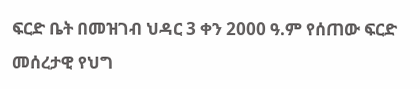ፍርድ ቤት በመዝገብ ህዳር 3 ቀን 2000 ዓ.ም የሰጠው ፍርድ መሰረታዊ የህግ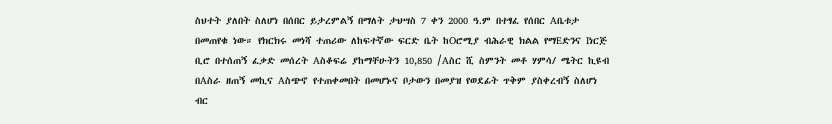ስህተት ያለበት ስለሆነ በሰበር ይታረምልኝ በማለት ታህሣስ 7 ቀን 2000 ዓ.ም በተፃፈ የሰበር Aቤቱታ በመጠየቁ ነው። የክርክሩ መነሻ ተጠሪው ለከፍተኛው ፍርድ ቤት ከOሮሚያ ብሕራዊ ክልል የማEድንና Iነርጅ ቢሮ በተሰጠኝ ፈቃድ መሰረት Aስቆፍሬ ያከማቸሁትን 10,850 /Aስር ሺ ስምንት መቶ ሃምሳ/ ሜትር ኪዩብ በAስራ ዘጠኝ መኪና Aስጭኖ የተጠቀመበት በመሆኑና ቦታውን በመያዝ የወደፊት ጥቅም ያስቀረብኝ ስለሆነ ብር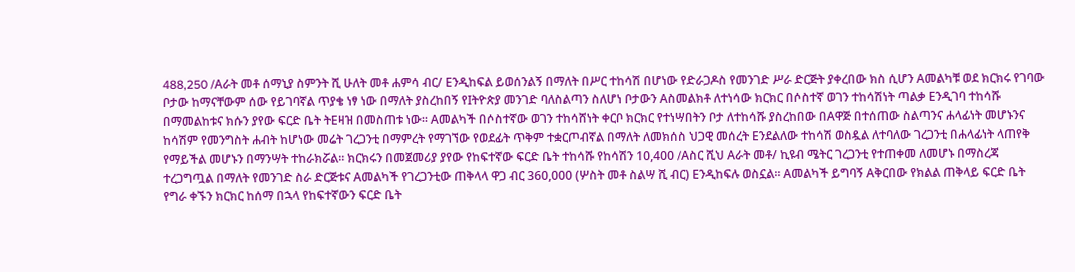488,250 /Aራት መቶ ሰማኒያ ስምንት ሺ ሁለት መቶ ሐምሳ ብር/ Eንዲከፍል ይወሰንልኝ በማለት በሥር ተከሳሽ በሆነው የድራጋዶስ የመንገድ ሥራ ድርጅት ያቀረበው ክስ ሲሆን Aመልካቹ ወደ ክርክሩ የገባው ቦታው ከማናቸውም ሰው የይገባኛል ጥያቄ ነፃ ነው በማለት ያስረከበኝ የIትዮጵያ መንገድ ባለስልጣን ስለሆነ ቦታውን Aስመልክቶ ለተነሳው ክርክር በሶስተኛ ወገን ተከሳሽነት ጣልቃ Eንዲገባ ተከሳሹ በማመልከቱና ክሱን ያየው ፍርድ ቤት ትEዛዝ በመስጠቱ ነው። Aመልካች በሶስተኛው ወገን ተከሳሸነት ቀርቦ ክርክር የተነሣበትን ቦታ ለተከሳሹ ያስረከበው በAዋጅ በተሰጠው ስልጣንና ሐላፊነት መሆኑንና ከሳሽም የመንግስት ሐብት ከሆነው መሬት ገረጋንቲ በማምረት የማገኘው የወደፊት ጥቅም ተቋርጦብኛል በማለት ለመክሰስ ህጋዊ መሰረት Eንደልለው ተከሳሽ ወስዷል ለተባለው ገረጋንቲ በሐላፊነት ላጠየቅ የማይችል መሆኑን በማንሣት ተከራክሯል። ክርክሩን በመጀመሪያ ያየው የከፍተኛው ፍርድ ቤት ተከሳሹ የከሳሽን 10,400 /Aስር ሺህ Aራት መቶ/ ኪዩብ ሜትር ገረጋንቲ የተጠቀመ ለመሆኑ በማስረጃ ተረጋግጧል በማለት የመንገድ ስራ ድርጅቱና Aመልካች የገረጋንቲው ጠቅላላ ዋጋ ብር 360,000 (ሦስት መቶ ስልሣ ሺ ብር) Eንዲከፍሉ ወስኗል። Aመልካች ይግባኝ Aቅርበው የክልል ጠቅላይ ፍርድ ቤት የግራ ቀኙን ክርክር ከሰማ በኋላ የከፍተኛውን ፍርድ ቤት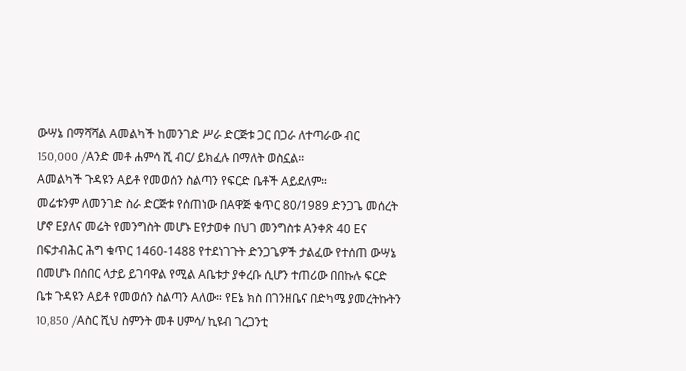ውሣኔ በማሻሻል Aመልካች ከመንገድ ሥራ ድርጅቱ ጋር በጋራ ለተጣራው ብር 150,000 /Aንድ መቶ ሐምሳ ሺ ብር/ ይክፈሉ በማለት ወስኗል።
Aመልካች ጉዳዩን Aይቶ የመወሰን ስልጣን የፍርድ ቤቶች Aይደለም።
መሬቱንም ለመንገድ ስራ ድርጅቱ የሰጠነው በAዋጅ ቁጥር 80/1989 ድንጋጌ መሰረት ሆኖ Eያለና መሬት የመንግስት መሆኑ Eየታወቀ በህገ መንግስቱ Aንቀጽ 40 Eና በፍታብሕር ሕግ ቁጥር 1460-1488 የተደነገጉት ድንጋጌዎች ታልፈው የተሰጠ ውሣኔ በመሆኑ በሰበር ላታይ ይገባዋል የሚል Aቤቱታ ያቀረቡ ሲሆን ተጠሪው በበኩሉ ፍርድ ቤቱ ጉዳዩን Aይቶ የመወሰን ስልጣን Aለው። የEኔ ክስ በገንዘቤና በድካሜ ያመረትኩትን 10,850 /Aስር ሺህ ስምንት መቶ ሀምሳ/ ኪዩብ ገረጋንቲ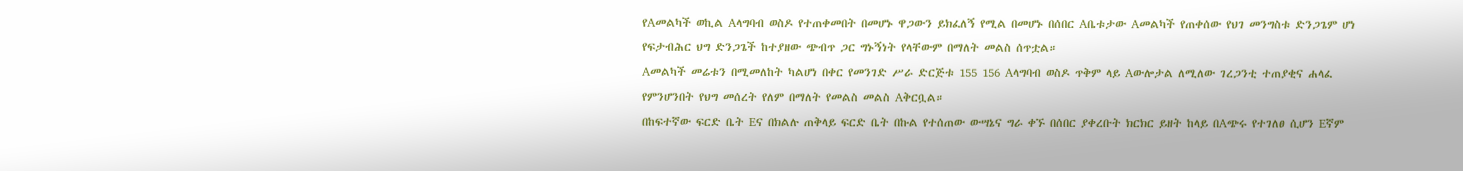የAመልካች ወኪል Aላግባብ ወስዶ የተጠቀመበት በመሆኑ ዋጋውን ይክፈለኝ የሚል በመሆኑ በሰበር Aቤቱታው Aመልካች የጠቀሰው የህገ መንግስቱ ድንጋጌም ሆነ የፍታብሕር ህግ ድንጋጌች ከተያዘው ጭብጥ ጋር ግኑኝነት የላቸውም በማለት መልስ ሰጥቷል።
Aመልካች መሬቱን በሚመለከት ካልሆነ በቀር የመንገድ ሥራ ድርጅቱ 155 156 Aላግባብ ወስዶ ጥቅም ላይ Aውሎታል ለሚለው ገረጋንቲ ተጠያቂና ሐላፈ የምንሆንበት የህግ መሰረት የለም በማለት የመልስ መልስ Aቅርቧል።
በከፍተኛው ፍርድ ቤት Eና በክልሉ ጠቅላይ ፍርድ ቤት በኩል የተሰጠው ውሣኔና ግራ ቀኙ በሰበር ያቀረቡት ክርክር ይዘት ከላይ በAጭሩ የተገለፀ ሲሆን Eኛም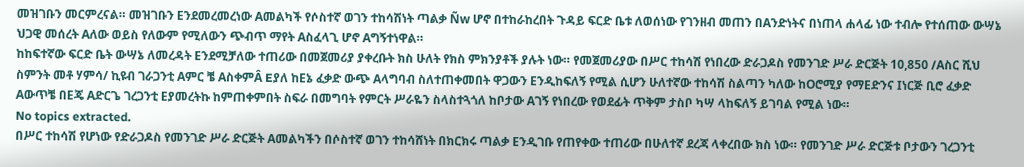መዝገቡን መርምረናል። መዝገቡን Eንደመረመረነው Aመልካች የሶስተኛ ወገን ተከሳሽነት ጣልቃ Ñw ሆኖ በተከራከረበት ጉዳይ ፍርድ ቤቱ ለወሰነው የገንዘብ መጠን በAንድነትና በነጠላ ሐላፊ ነው ተብሎ የተሰጠው ውሣኔ ህጋዊ መሰረት Aለው ወይስ የለውም የሚለውን ጭብጥ ማየት Aስፈላጊ ሆኖ Aግኝተነዋል።
ከከፍተኛው ፍርድ ቤት ውሣኔ ለመረዳት Eንደሚቻለው ተጠሪው በመጀመሪያ ያቀረቡት ክስ ሁለት የክስ ምክንያቶች ያሉት ነው። የመጀመሪያው በሥር ተከሳሽ የነበረው ድራጋዶስ የመንገድ ሥራ ድርጅት 10,850 /Aስር ሺህ ስምንት መቶ ሃምሳ/ ኪዩብ ገራጋንቲ Aምር ቼ AስቀምÂ Eያለ ከEኔ ፈቃድ ውጭ Aላግባብ ስለተጠቀመበት ዋጋውን Eንዲከፍለኝ የሚል ሲሆን ሁለተኛው ተከሳሽ ስልጣን ካለው ከOሮሚያ የማEድንና Iነርጅ ቢሮ ፈቃድ Aውጥቼ በEጄ Aድርጌ ገረጋንቲ Eያመረትኩ ከምጠቀምበት ስፍራ በመግባት የምርት ሥራዬን ስላስተጓጎለ ከቦታው Aገኝ የነበረው የወደፊት ጥቅም ታስቦ ካሣ ላከፍለኝ ይገባል የሚል ነው።
No topics extracted.
በሥር ተከሳሽ የሆነው የድራጋዶስ የመንገድ ሥራ ድርጅት Aመልካችን በሶስተኛ ወገን ተከሳሸነት በክርክሩ ጣልቃ Eንዲገቡ የጠየቀው ተጠሪው በሁለተኛ ደረጃ ላቀረበው ክስ ነው። የመንገድ ሥራ ድርጅቱ ቦታውን ገረጋንቲ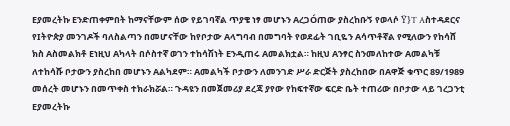Eያመረትኩ Eንድጠቀምበት ከማናቸውም ሰው የይገባኛል ጥያቄ ነፃ መሆኑን AረጋÓጠው ያስረከቡኝ የወላሶ Ÿ}T Aስተዳደርና የIትዮጵያ መንገዶች ባለስልጣን በመሆናቸው ከየቦታው Aላግባብ በመግባት የወደፊት ገቢዬን Aሳጥቶኛል የሚለውን የከሳሸ ክስ Aስመልክቶ Eነዚህ Aካላት በሶስተኛ ወገን ተከሳሽነት Eንዲጠሩ Aመልክቷል። ከዚህ Aንፃር ስንመለከተው Aመልካቹ ለተከሳሹ ቦታውን ያስረከበ መሆኑን Aልካደም። Aመልካች ቦታውን ለመንገድ ሥራ ድርጅት ያስረከበው በAዋጅ ቁጥር 89/1989 መሰረት መሆኑን በመጥቀስ ተክራክሯል። ጉዳዩን በመጀመሪያ ደረጃ ያየው የከፍተኛው ፍርድ ቤት ተጠሪው በቦታው ላይ ገረጋንቲ Eያመረትኩ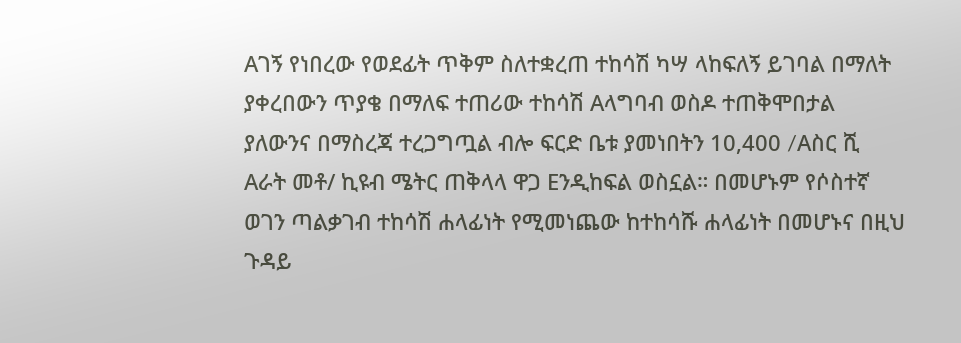Aገኝ የነበረው የወደፊት ጥቅም ስለተቋረጠ ተከሳሽ ካሣ ላከፍለኝ ይገባል በማለት ያቀረበውን ጥያቄ በማለፍ ተጠሪው ተከሳሽ Aላግባብ ወስዶ ተጠቅሞበታል ያለውንና በማስረጃ ተረጋግጧል ብሎ ፍርድ ቤቱ ያመነበትን 10,400 /Aስር ሺ Aራት መቶ/ ኪዩብ ሜትር ጠቅላላ ዋጋ Eንዲከፍል ወስኗል። በመሆኑም የሶስተኛ ወገን ጣልቃገብ ተከሳሽ ሐላፊነት የሚመነጨው ከተከሳሹ ሐላፊነት በመሆኑና በዚህ ጉዳይ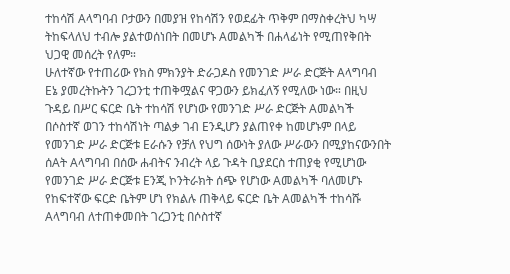ተከሳሽ Aላግባብ ቦታውን በመያዝ የከሳሽን የወደፊት ጥቅም በማስቀረትህ ካሣ ትከፍላለህ ተብሎ ያልተወሰነበት በመሆኑ Aመልካች በሐላፊነት የሚጠየቅበት ህጋዊ መሰረት የለም።
ሁለተኛው የተጠሪው የክስ ምክንያት ድራጋዶስ የመንገድ ሥራ ድርጅት Aላግባብ Eኔ ያመረትኩትን ገረጋንቲ ተጠቅሟልና ዋጋውን ይክፈለኝ የሚለው ነው። በዚህ ጉዳይ በሥር ፍርድ ቤት ተከሳሽ የሆነው የመንገድ ሥራ ድርጅት Aመልካች በሶስተኛ ወገን ተከሳሽነት ጣልቃ ገብ Eንዲሆን ያልጠየቀ ከመሆኑም በላይ የመንገድ ሥራ ድርጅቱ Eራሱን የቻለ የህግ ሰውነት ያለው ሥራውን በሚያከናውንበት ሰAት Aላግባብ በሰው ሐብትና ንብረት ላይ ጉዳት ቢያደርስ ተጠያቂ የሚሆነው የመንገድ ሥራ ድርጅቱ Eንጂ ኮንትራክት ሰጭ የሆነው Aመልካች ባለመሆኑ የከፍተኛው ፍርድ ቤትም ሆነ የክልሉ ጠቅላይ ፍርድ ቤት Aመልካች ተከሳሹ Aላግባብ ለተጠቀመበት ገረጋንቲ በሶስተኛ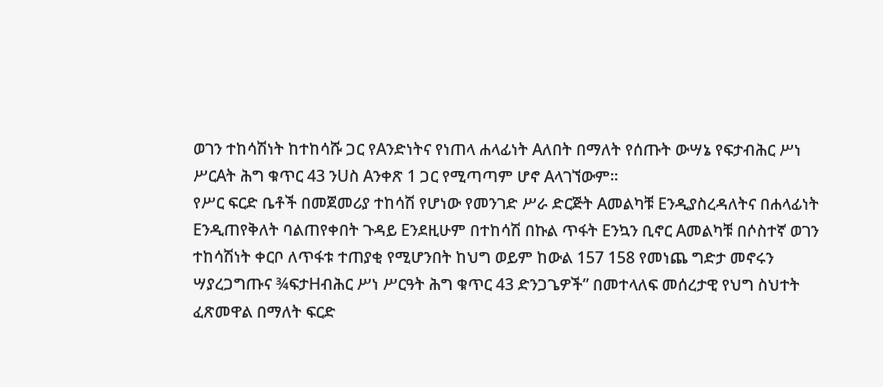ወገን ተከሳሽነት ከተከሳሹ ጋር የAንድነትና የነጠላ ሐላፊነት Aለበት በማለት የሰጡት ውሣኔ የፍታብሕር ሥነ ሥርAት ሕግ ቁጥር 43 ንUስ Aንቀጽ 1 ጋር የሚጣጣም ሆኖ Aላገኘውም።
የሥር ፍርድ ቤቶች በመጀመሪያ ተከሳሽ የሆነው የመንገድ ሥራ ድርጅት Aመልካቹ Eንዲያስረዳለትና በሐላፊነት Eንዲጠየቅለት ባልጠየቀበት ጉዳይ Eንደዚሁም በተከሳሽ በኩል ጥፋት Eንኳን ቢኖር Aመልካቹ በሶስተኛ ወገን ተከሳሽነት ቀርቦ ለጥፋቱ ተጠያቂ የሚሆንበት ከህግ ወይም ከውል 157 158 የመነጨ ግድታ መኖሩን ሣያረጋግጡና ¾ፍታHብሕር ሥነ ሥርዓት ሕግ ቁጥር 43 ድንጋጌዎች” በመተላለፍ መሰረታዊ የህግ ስህተት ፈጽመዋል በማለት ፍርድ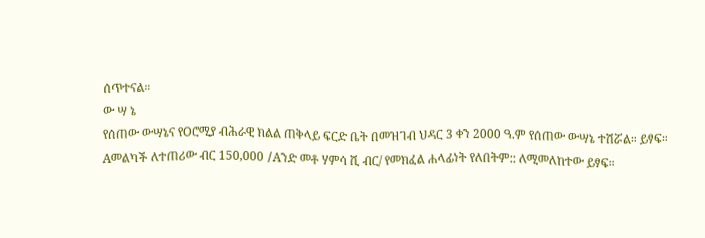ሰጥተናል።
ው ሣ ኔ
የሰጠው ውሣኔና የOሮሚያ ብሕራዊ ክልል ጠቅላይ ፍርድ ቤት በመዝገብ ህዳር 3 ቀን 2000 ዓ.ም የሰጠው ውሣኔ ተሽሯል። ይፃፍ።
Aመልካች ለተጠሪው ብር 150,000 /Aንድ መቶ ሃምሳ ሺ ብር/ የመክፈል ሐላፊነት የለበትም:: ለሚመለከተው ይፃፍ።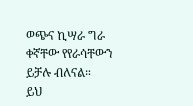ወጭና ኪሣራ ግራ ቀኛቸው የየራሳቸውን ይቻሉ ብለናል።
ይህ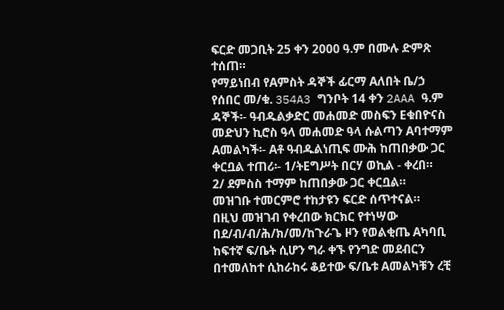ፍርድ መጋቢት 25 ቀን 2000 ዓ.ም በሙሉ ድምጽ ተሰጠ።
የማይነበብ የAምስት ዳኞች ፊርማ Aለበት ቤ/ኃ የሰበር መ/ቁ. 354A3 ግንቦት 14 ቀን 2AAA ዓ.ም ዳኞች፡- ዓብዱልቃድር መሐመድ መስፍን Eቁበዮናስ መድህን ኪሮስ ዓላ መሐመድ ዓላ ሱልጣን Aባተማም Aመልካች፡- Aቶ ዓብዱልነጢፍ ሙሕ ከጠበቃው ጋር ቀርቧል ተጠሪ፡- 1/ትEግሥት በርሃ ወኪል - ቀረበ።
2/ ደምስስ ተማም ከጠበቃው ጋር ቀርቧል።
መዝገቡ ተመርምሮ ተከታዩን ፍርድ ሰጥተናል።
በዚህ መዝገብ የቀረበው ክርክር የተነሣው በደ/ብ/ብ/ሕ/ክ/መ/ከጉራጌ ዞን የወልቂጤ Aካባቢ ከፍተኛ ፍ/ቤት ሲሆን ግራ ቀኙ የንግድ መደብርን በተመለከተ ሲከራከሩ ቆይተው ፍ/ቤቱ Aመልካቹን ረቺ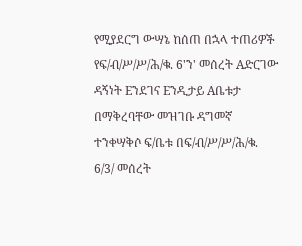የሚያደርግ ውሣኔ ከሰጠ በኋላ ተጠሪዎች የፍ/ብ/ሥ/ሥ/ሕ/ቁ. 6'ን' መሰረት Aድርገው ዳኝነት Eንደገና Eንዲታይ Aቤቱታ በማቅረባቸው መዝገቡ ዳግመኛ ተንቀሣቅሶ ፍ/ቤቱ በፍ/ብ/ሥ/ሥ/ሕ/ቁ. 6/3/ መሰረት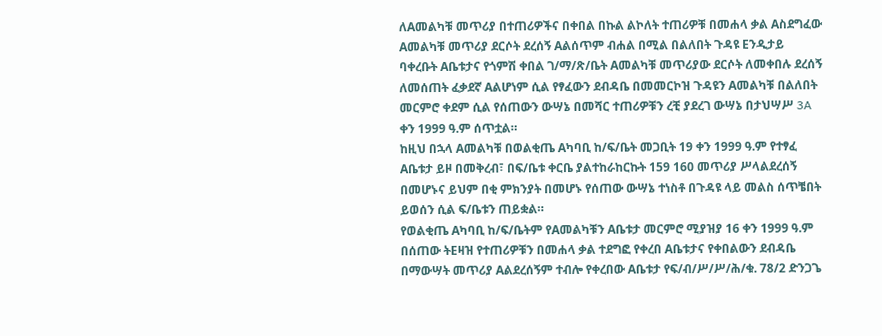ለAመልካቹ መጥሪያ በተጠሪዎችና በቀበል በኩል ልኮለት ተጠሪዎቹ በመሐላ ቃል Aስደግፈው Aመልካቹ መጥሪያ ደርሶት ደረሰኝ Aልሰጥም ብሐል በሚል በልለበት ጉዳዩ Eንዲታይ ባቀረቡት Aቤቱታና የጎምሽ ቀበል ገ/ማ/ጽ/ቤት Aመልካቹ መጥሪያው ደርሶት ለመቀበሉ ደረሰኝ ለመሰጠት ፈቃደኛ Aልሆነም ሲል የፃፈውን ደብዳቤ በመመርኮዝ ጉዳዩን Aመልካቹ በልለበት መርምሮ ቀደም ሲል የሰጠውን ውሣኔ በመሻር ተጠሪዎቹን ረቺ ያደረገ ውሣኔ በታህሣሥ 3A ቀን 1999 ዓ.ም ሰጥቷል።
ከዚህ በኋላ Aመልካቹ በወልቂጤ Aካባቢ ከ/ፍ/ቤት መጋቢት 19 ቀን 1999 ዓ.ም የተፃፈ Aቤቱታ ይዞ በመቅረብ፣ በፍ/ቤቱ ቀርቤ ያልተከራከርኩት 159 160 መጥሪያ ሥላልደረሰኝ በመሆኑና ይህም በቂ ምክንያት በመሆኑ የሰጠው ውሣኔ ተነስቶ በጉዳዩ ላይ መልስ ሰጥቼበት ይወሰን ሲል ፍ/ቤቱን ጠይቋል።
የወልቂጤ Aካባቢ ከ/ፍ/ቤትም የAመልካቹን Aቤቱታ መርምሮ ሚያዝያ 16 ቀን 1999 ዓ.ም በሰጠው ትEዛዝ የተጠሪዎቹን በመሐላ ቃል ተደግፎ የቀረበ Aቤቱታና የቀበልውን ደብዳቤ በማውሣት መጥሪያ Aልደረሰኝም ተብሎ የቀረበው Aቤቱታ የፍ/ብ/ሥ/ሥ/ሕ/ቁ. 78/2 ድንጋጌ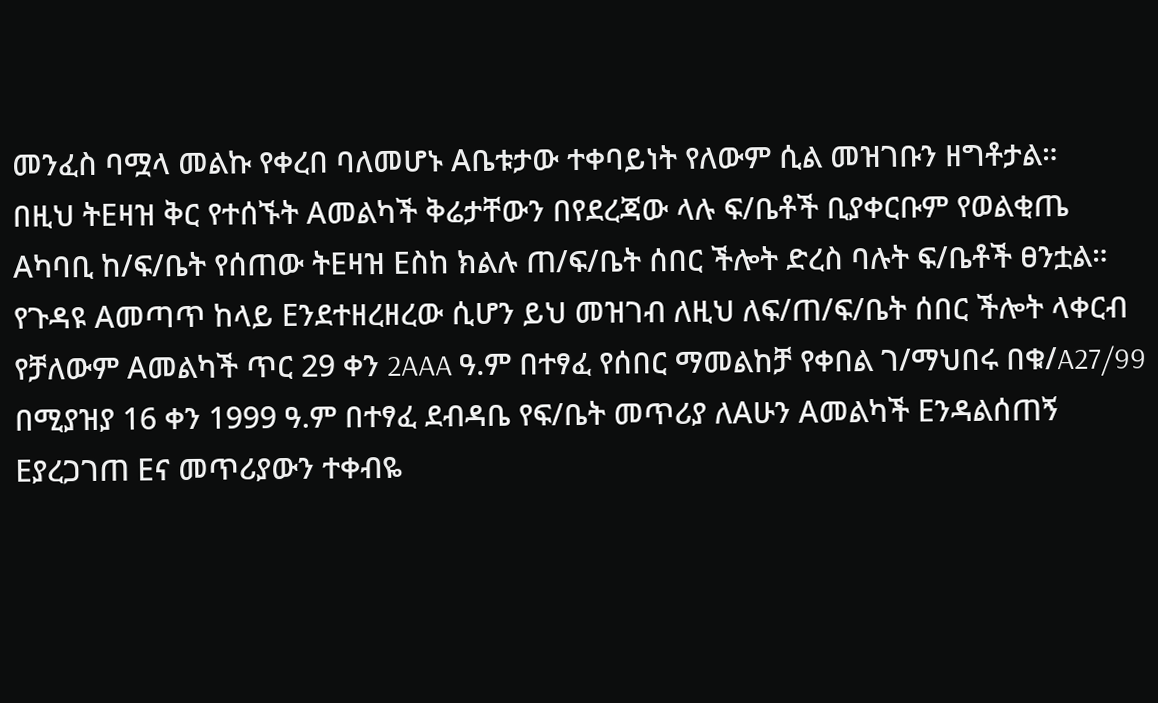መንፈስ ባሟላ መልኩ የቀረበ ባለመሆኑ Aቤቱታው ተቀባይነት የለውም ሲል መዝገቡን ዘግቶታል።
በዚህ ትEዛዝ ቅር የተሰኙት Aመልካች ቅሬታቸውን በየደረጃው ላሉ ፍ/ቤቶች ቢያቀርቡም የወልቂጤ Aካባቢ ከ/ፍ/ቤት የሰጠው ትEዛዝ Eስከ ክልሉ ጠ/ፍ/ቤት ሰበር ችሎት ድረስ ባሉት ፍ/ቤቶች ፀንቷል።
የጉዳዩ Aመጣጥ ከላይ Eንደተዘረዘረው ሲሆን ይህ መዝገብ ለዚህ ለፍ/ጠ/ፍ/ቤት ሰበር ችሎት ላቀርብ የቻለውም Aመልካች ጥር 29 ቀን 2AAA ዓ.ም በተፃፈ የሰበር ማመልከቻ የቀበል ገ/ማህበሩ በቁ/A27/99 በሚያዝያ 16 ቀን 1999 ዓ.ም በተፃፈ ደብዳቤ የፍ/ቤት መጥሪያ ለAሁን Aመልካች Eንዳልሰጠኝ Eያረጋገጠ Eና መጥሪያውን ተቀብዬ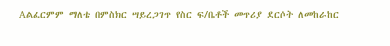Aልፈርምም ማለቴ በምስክር ሣይረጋገጥ የስር ፍ/ቤቶች መጥሪያ ደርሶት ለመከራከር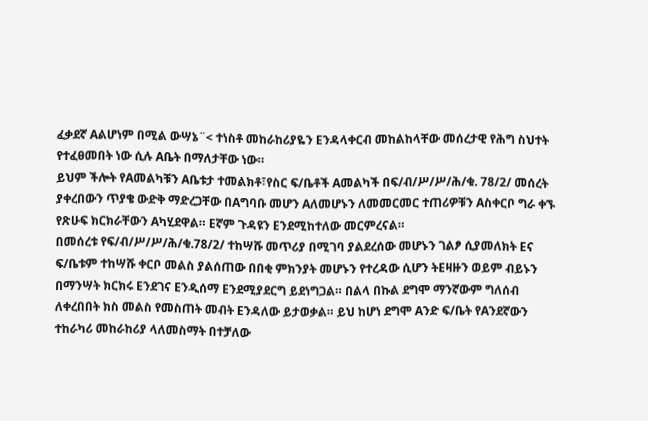ፈቃደኛ Aልሆነም በሚል ውሣኔ¨< ተነስቶ መከራከሪያዬን Eንዳላቀርብ መከልከላቸው መሰረታዊ የሕግ ስህተት የተፈፀመበት ነው ሲሉ Aቤት በማለታቸው ነው።
ይህም ችሎት የAመልካቹን Aቤቱታ ተመልክቶ፣የስር ፍ/ቤቶች Aመልካች በፍ/ብ/ሥ/ሥ/ሕ/ቁ. 78/2/ መሰረት ያቀረበውን ጥያቄ ውድቅ ማድረጋቸው በAግባቡ መሆን Aለመሆኑን ለመመርመር ተጠሪዎቹን Aስቀርቦ ግራ ቀኙ የጽሁፍ ክርክራቸውን Aካሂደዋል። Eኛም ጉዳዩን Eንደሚከተለው መርምረናል።
በመሰረቱ የፍ/ብ/ሥ/ሥ/ሕ/ቁ.78/2/ ተከሣሹ መጥሪያ በሚገባ ያልደረሰው መሆኑን ገልፆ ሲያመለክት Eና ፍ/ቤቱም ተከሣሹ ቀርቦ መልስ ያልሰጠው በበቂ ምክንያት መሆኑን የተረዳው ሲሆን ትEዛዙን ወይም ብይኑን በማንሣት ክርክሩ Eንደገና Eንዲሰማ Eንደሚያደርግ ይደነግጋል። በልላ በኩል ደግሞ ማንኛውም ግለሰብ ለቀረበበት ክስ መልስ የመስጠት መብት Eንዳለው ይታወቃል። ይህ ከሆነ ደግሞ Aንድ ፍ/ቤት የAንደኛውን ተከራካሪ መከራከሪያ ላለመስማት በተቻለው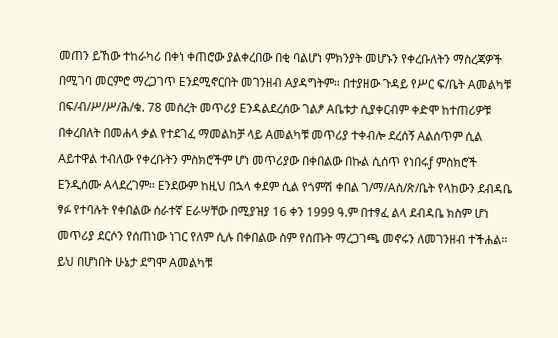መጠን ይኸው ተከራካሪ በቀነ ቀጠሮው ያልቀረበው በቂ ባልሆነ ምክንያት መሆኑን የቀረቡለትን ማስረጃዎች በሚገባ መርምሮ ማረጋገጥ Eንደሚኖርበት መገንዘብ Aያዳግትም። በተያዘው ጉዳይ የሥር ፍ/ቤት Aመልካቹ በፍ/ብ/ሥ/ሥ/ሕ/ቁ. 78 መሰረት መጥሪያ Eንዳልደረሰው ገልፆ Aቤቱታ ሲያቀርብም ቀድሞ ከተጠሪዎቹ በቀረበለት በመሐላ ቃል የተደገፈ ማመልከቻ ላይ Aመልካቹ መጥሪያ ተቀብሎ ደረሰኝ Aልሰጥም ሲል Aይተዋል ተብለው የቀረቡትን ምስክሮችም ሆነ መጥሪያው በቀበልው በኩል ሲሰጥ የነበሩƒ ምስክሮች Eንዲሰሙ Aላደረገም። Eንደውም ከዚህ በኋላ ቀደም ሲል የጎምሽ ቀበል ገ/ማ/Aስ/ጽ/ቤት የላከውን ደብዳቤ ፃፉ የተባሉት የቀበልው ሰራተኛ Eራሣቸው በሚያዝያ 16 ቀን 1999 ዓ.ም በተፃፈ ልላ ደብዳቤ ክስም ሆነ መጥሪያ ደርሶን የሰጠነው ነገር የለም ሲሉ በቀበልው ስም የሰጡት ማረጋገጫ መኖሩን ለመገንዘብ ተችሐል። ይህ በሆነበት ሁኔታ ደግሞ Aመልካቹ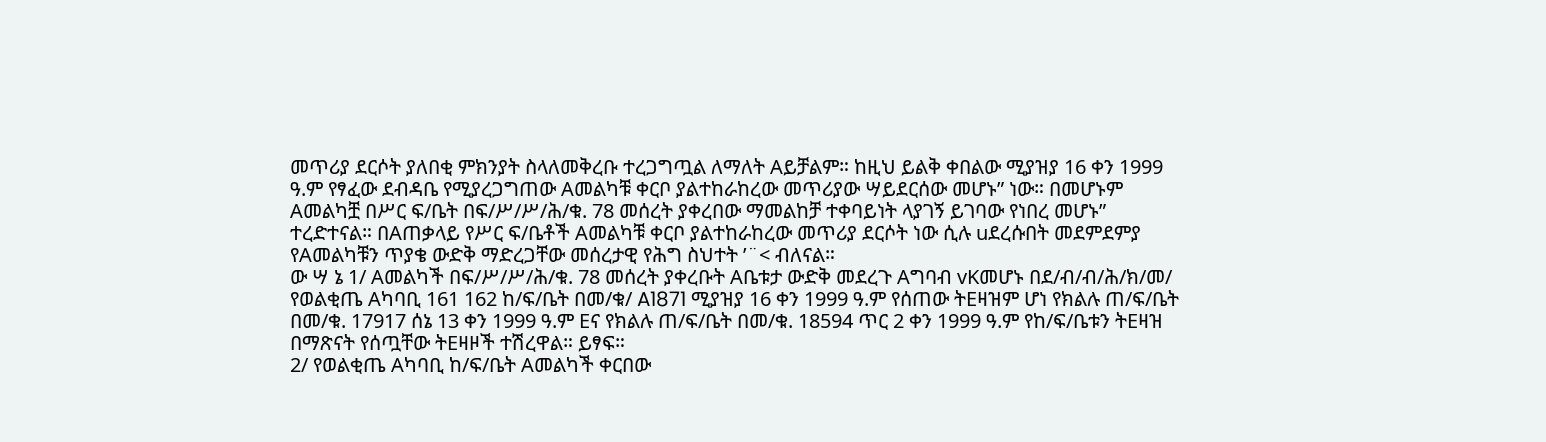መጥሪያ ደርሶት ያለበቂ ምክንያት ስላለመቅረቡ ተረጋግጧል ለማለት Aይቻልም። ከዚህ ይልቅ ቀበልው ሚያዝያ 16 ቀን 1999 ዓ.ም የፃፈው ደብዳቤ የሚያረጋግጠው Aመልካቹ ቀርቦ ያልተከራከረው መጥሪያው ሣይደርሰው መሆኑ” ነው። በመሆኑም Aመልካቿ በሥር ፍ/ቤት በፍ/ሥ/ሥ/ሕ/ቁ. 78 መሰረት ያቀረበው ማመልከቻ ተቀባይነት ላያገኝ ይገባው የነበረ መሆኑ” ተረድተናል። በAጠቃላይ የሥር ፍ/ቤቶች Aመልካቹ ቀርቦ ያልተከራከረው መጥሪያ ደርሶት ነው ሲሉ uደረሱበት መደምደምያ የAመልካቹን ጥያቄ ውድቅ ማድረጋቸው መሰረታዊ የሕግ ስህተት ’¨< ብለናል።
ው ሣ ኔ 1/ Aመልካች በፍ/ሥ/ሥ/ሕ/ቁ. 78 መሰረት ያቀረቡት Aቤቱታ ውድቅ መደረጉ Aግባብ vKመሆኑ በደ/ብ/ብ/ሕ/ክ/መ/ የወልቂጤ Aካባቢ 161 162 ከ/ፍ/ቤት በመ/ቁ/ A1871 ሚያዝያ 16 ቀን 1999 ዓ.ም የሰጠው ትEዛዝም ሆነ የክልሉ ጠ/ፍ/ቤት በመ/ቁ. 17917 ሰኔ 13 ቀን 1999 ዓ.ም Eና የክልሉ ጠ/ፍ/ቤት በመ/ቁ. 18594 ጥር 2 ቀን 1999 ዓ.ም የከ/ፍ/ቤቱን ትEዛዝ በማጽናት የሰጧቸው ትEዛዞች ተሽረዋል። ይፃፍ።
2/ የወልቂጤ Aካባቢ ከ/ፍ/ቤት Aመልካች ቀርበው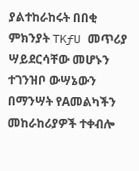ያልተከራከሩት በበቂ ምክንያት TKƒU መጥሪያ ሣይደርሳቸው መሆኑን ተገንዝቦ ውሣኔውን በማንሣት የAመልካችን መከራከሪያዎች ተቀብሎ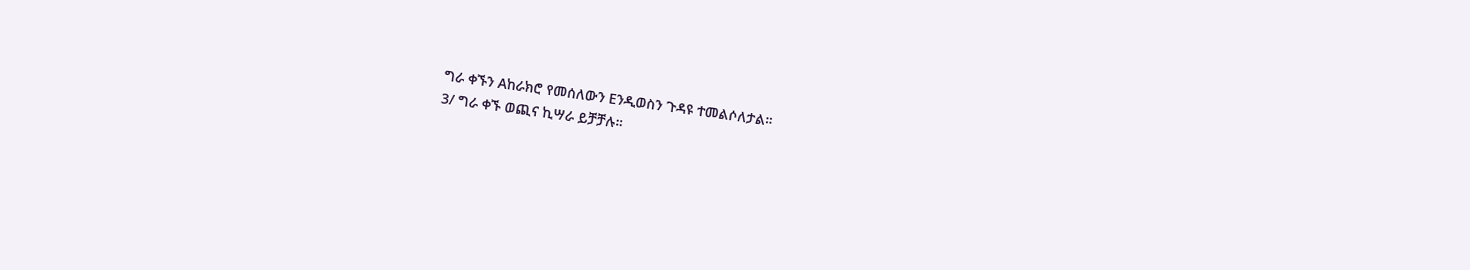ግራ ቀኙን Aከራክሮ የመሰለውን Eንዲወስን ጉዳዩ ተመልሶለታል።
3/ ግራ ቀኙ ወጪና ኪሣራ ይቻቻሉ።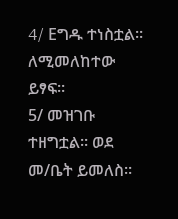4/ Eግዱ ተነስቷል። ለሚመለከተው ይፃፍ።
5/ መዝገቡ ተዘግቷል። ወደ መ/ቤት ይመለስ።